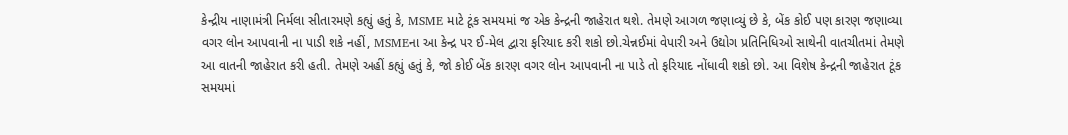કેન્દ્રીય નાણામંત્રી નિર્મલા સીતારમણે કહ્યું હતું કે, MSME માટે ટૂંક સમયમાં જ એક કેન્દ્રની જાહેરાત થશે. તેમણે આગળ જણાવ્યું છે કે, બેંક કોઈ પણ કારણ જણાવ્યા વગર લોન આપવાની ના પાડી શકે નહીં, MSMEના આ કેન્દ્ર પર ઈ-મેલ દ્વારા ફરિયાદ કરી શકો છો.ચેન્નઈમાં વેપારી અને ઉદ્યોગ પ્રતિનિધિઓ સાથેની વાતચીતમાં તેમણે આ વાતની જાહેરાત કરી હતી. તેમણે અહીં કહ્યું હતું કે, જો કોઈ બેંક કારણ વગર લોન આપવાની ના પાડે તો ફરિયાદ નોંધાવી શકો છો. આ વિશેષ કેન્દ્રની જાહેરાત ટૂંક સમયમાં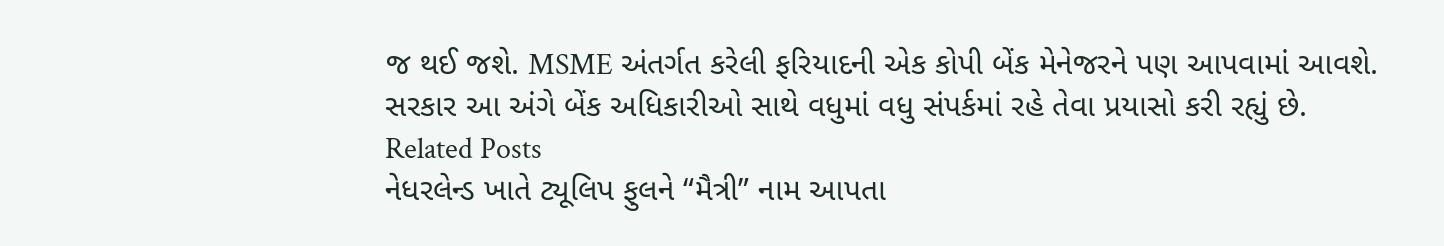જ થઈ જશે. MSME અંતર્ગત કરેલી ફરિયાદની એક કોપી બેંક મેનેજરને પણ આપવામાં આવશે. સરકાર આ અંગે બેંક અધિકારીઓ સાથે વધુમાં વધુ સંપર્કમાં રહે તેવા પ્રયાસો કરી રહ્યું છે.
Related Posts
નેધરલેન્ડ ખાતે ટ્યૂલિપ ફુલને “મૈત્રી” નામ આપતા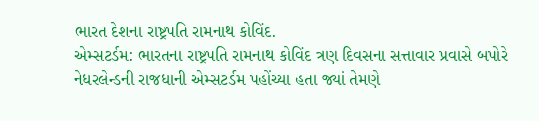ભારત દેશના રાષ્ટ્રપતિ રામનાથ કોવિંદ.
એમ્સટર્ડમ: ભારતના રાષ્ટ્રપતિ રામનાથ કોવિંદ ત્રણ દિવસના સત્તાવાર પ્રવાસે બપોરે નેધરલેન્ડની રાજધાની એમ્સટર્ડમ પહોંચ્યા હતા જ્યાં તેમણે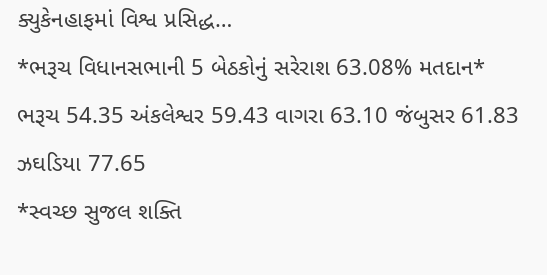ક્યુકેનહાફમાં વિશ્વ પ્રસિદ્ધ…
*ભરૂચ વિધાનસભાની 5 બેઠકોનું સરેરાશ 63.08% મતદાન* ભરૂચ 54.35 અંકલેશ્વર 59.43 વાગરા 63.10 જંબુસર 61.83 ઝઘડિયા 77.65
*સ્વચ્છ સુજલ શક્તિ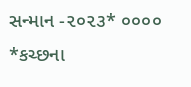સન્માન -૨૦૨૩* ૦૦૦૦ *કચ્છના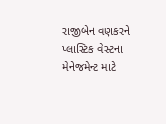રાજીબેન વણકરને પ્લાસ્ટિક વેસ્ટના મેનેજમેન્ટ માટે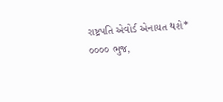રાષ્ટ્રપતિ એવોર્ડ એનાયત થશે* ૦૦૦૦ ભુજ,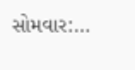સોમવાર:…